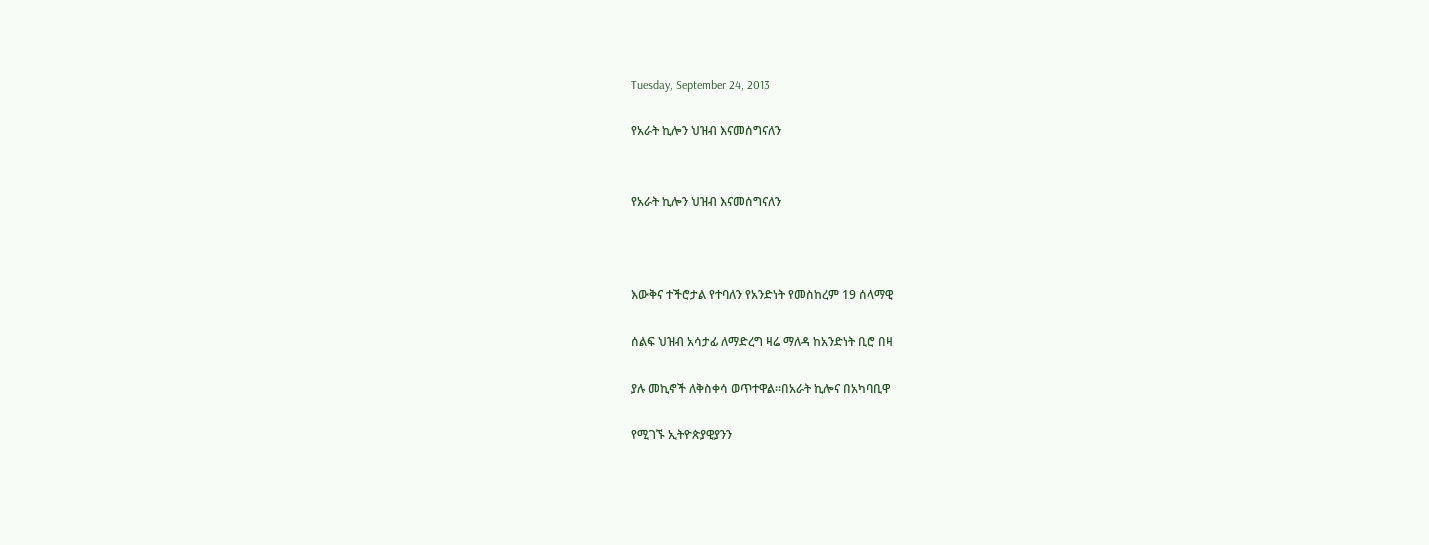Tuesday, September 24, 2013

የአራት ኪሎን ህዝብ እናመሰግናለን


የአራት ኪሎን ህዝብ እናመሰግናለን



እውቅና ተችሮታል የተባለን የአንድነት የመስከረም 19 ሰላማዊ

ሰልፍ ህዝብ አሳታፊ ለማድረግ ዛሬ ማለዳ ከአንድነት ቢሮ በዛ

ያሉ መኪኖች ለቅስቀሳ ወጥተዋል፡፡በአራት ኪሎና በአካባቢዋ

የሚገኙ ኢትዮጵያዊያንን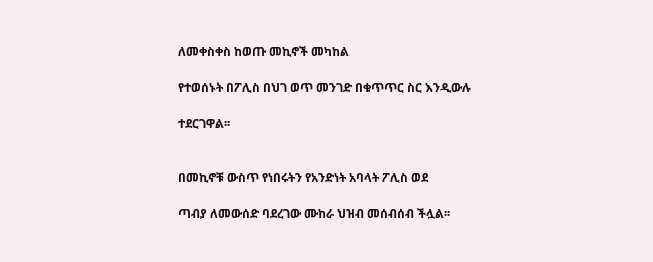ለመቀስቀስ ከወጡ መኪኖች መካከል

የተወሰኑት በፖሊስ በህገ ወጥ መንገድ በቁጥጥር ስር እንዲውሉ

ተደርገዋል፡፡


በመኪኖቹ ውስጥ የነበሩትን የአንድነት አባላት ፖሊስ ወደ

ጣብያ ለመውሰድ ባደረገው ሙከራ ህዝብ መሰብሰብ ችሏል፡፡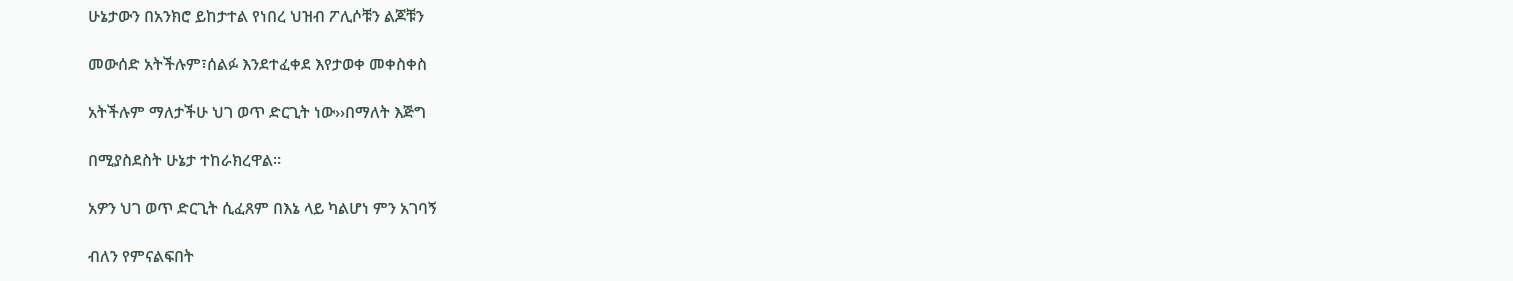ሁኔታውን በአንክሮ ይከታተል የነበረ ህዝብ ፖሊሶቹን ልጆቹን

መውሰድ አትችሉም፣ሰልፉ እንደተፈቀደ እየታወቀ መቀስቀስ

አትችሉም ማለታችሁ ህገ ወጥ ድርጊት ነው››በማለት እጅግ

በሚያስደስት ሁኔታ ተከራክረዋል፡፡

አዎን ህገ ወጥ ድርጊት ሲፈጸም በእኔ ላይ ካልሆነ ምን አገባኝ

ብለን የምናልፍበት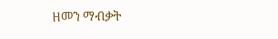ዘመን ማብቃት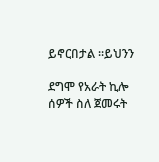ይኖርበታል ፡፡ይህንን

ደግሞ የአራት ኪሎ ሰዎች ስለ ጀመሩት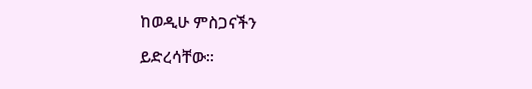ከወዲሁ ምስጋናችን

ይድረሳቸው፡፡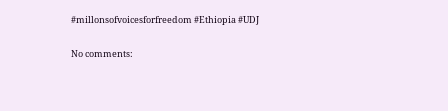#millonsofvoicesforfreedom #Ethiopia #UDJ

No comments: